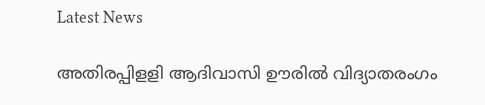Latest News

അതിരപ്പിളളി ആദിവാസി ഊരില്‍ വിദ്യാതരംഗം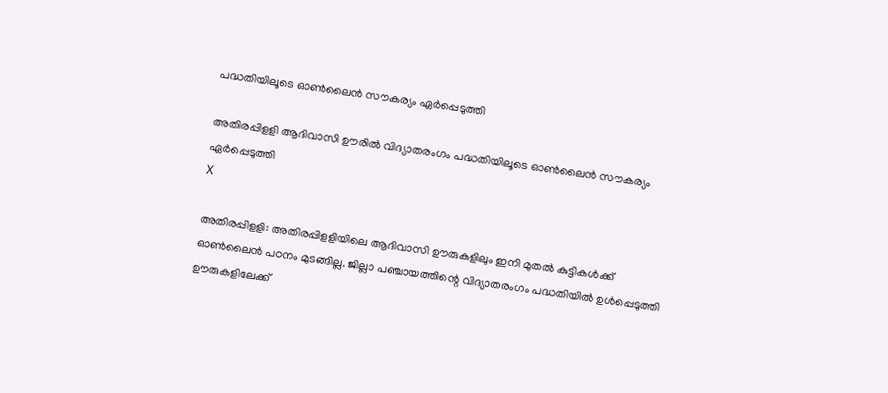പദ്ധതിയിലൂടെ ഓണ്‍ലൈന്‍ സൗകര്യം ഏര്‍പ്പെടുത്തി

അതിരപ്പിളളി ആദിവാസി ഊരില്‍ വിദ്യാതരംഗം പദ്ധതിയിലൂടെ ഓണ്‍ലൈന്‍ സൗകര്യം ഏര്‍പ്പെടുത്തി
X

അതിരപ്പിളളി: അതിരപ്പിളളിയിലെ ആദിവാസി ഊരുകളിലും ഇനി മുതല്‍ കുട്ടികള്‍ക്ക് ഓണ്‍ലൈന്‍ പഠനം മുടങ്ങില്ല. ജില്ലാ പഞ്ചായത്തിന്റെ വിദ്യാതരംഗം പദ്ധതിയില്‍ ഉള്‍പ്പെടുത്തി ഊരുകളിലേക്ക്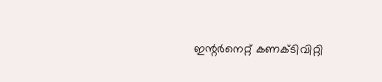ഇന്റര്‍നെറ്റ് കണക്ടിവിറ്റി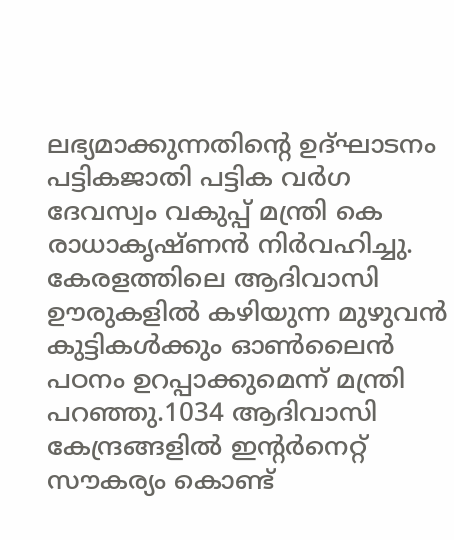ലഭ്യമാക്കുന്നതിന്റെ ഉദ്ഘാടനം പട്ടികജാതി പട്ടിക വര്‍ഗ ദേവസ്വം വകുപ്പ് മന്ത്രി കെ രാധാകൃഷ്ണന്‍ നിര്‍വഹിച്ചു. കേരളത്തിലെ ആദിവാസി ഊരുകളില്‍ കഴിയുന്ന മുഴുവന്‍ കുട്ടികള്‍ക്കും ഓണ്‍ലൈന്‍ പഠനം ഉറപ്പാക്കുമെന്ന് മന്ത്രി പറഞ്ഞു.1034 ആദിവാസി കേന്ദ്രങ്ങളില്‍ ഇന്റര്‍നെറ്റ് സൗകര്യം കൊണ്ട്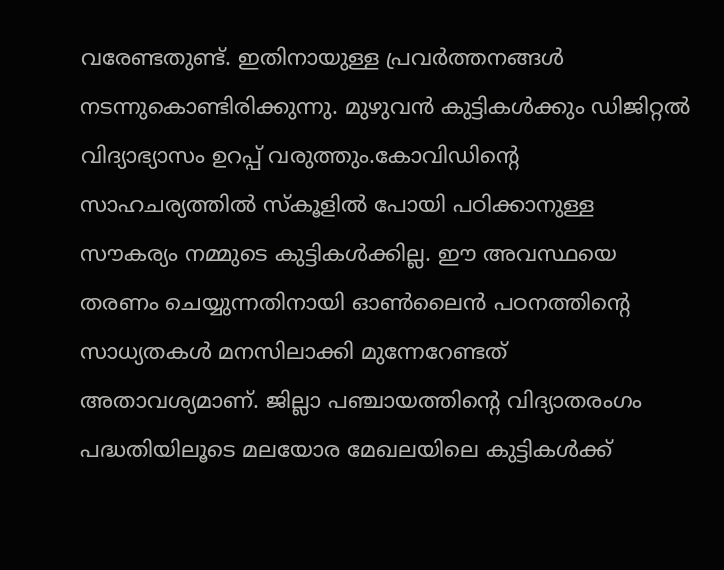വരേണ്ടതുണ്ട്. ഇതിനായുള്ള പ്രവര്‍ത്തനങ്ങള്‍ നടന്നുകൊണ്ടിരിക്കുന്നു. മുഴുവന്‍ കുട്ടികള്‍ക്കും ഡിജിറ്റല്‍ വിദ്യാഭ്യാസം ഉറപ്പ് വരുത്തും.കോവിഡിന്റെ സാഹചര്യത്തില്‍ സ്‌കൂളില്‍ പോയി പഠിക്കാനുള്ള സൗകര്യം നമ്മുടെ കുട്ടികള്‍ക്കില്ല. ഈ അവസ്ഥയെ തരണം ചെയ്യുന്നതിനായി ഓണ്‍ലൈന്‍ പഠനത്തിന്റെ സാധ്യതകള്‍ മനസിലാക്കി മുന്നേറേണ്ടത് അതാവശ്യമാണ്. ജില്ലാ പഞ്ചായത്തിന്റെ വിദ്യാതരംഗം പദ്ധതിയിലൂടെ മലയോര മേഖലയിലെ കുട്ടികള്‍ക്ക്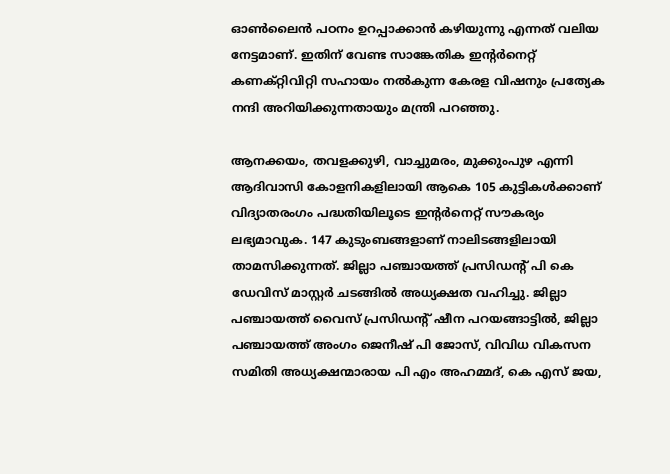ഓണ്‍ലൈന്‍ പഠനം ഉറപ്പാക്കാന്‍ കഴിയുന്നു എന്നത് വലിയ നേട്ടമാണ്. ഇതിന് വേണ്ട സാങ്കേതിക ഇന്റര്‍നെറ്റ് കണക്റ്റിവിറ്റി സഹായം നല്‍കുന്ന കേരള വിഷനും പ്രത്യേക നന്ദി അറിയിക്കുന്നതായും മന്ത്രി പറഞ്ഞു.

ആനക്കയം, തവളക്കുഴി, വാച്ചുമരം, മുക്കുംപുഴ എന്നി ആദിവാസി കോളനികളിലായി ആകെ 105 കുട്ടികള്‍ക്കാണ് വിദ്യാതരംഗം പദ്ധതിയിലൂടെ ഇന്റര്‍നെറ്റ് സൗകര്യം ലഭ്യമാവുക. 147 കുടുംബങ്ങളാണ് നാലിടങ്ങളിലായി താമസിക്കുന്നത്. ജില്ലാ പഞ്ചായത്ത് പ്രസിഡന്റ് പി കെ ഡേവിസ് മാസ്റ്റര്‍ ചടങ്ങില്‍ അധ്യക്ഷത വഹിച്ചു. ജില്ലാ പഞ്ചായത്ത് വൈസ് പ്രസിഡന്റ് ഷീന പറയങ്ങാട്ടില്‍, ജില്ലാ പഞ്ചായത്ത് അംഗം ജെനീഷ് പി ജോസ്, വിവിധ വികസന സമിതി അധ്യക്ഷന്മാരായ പി എം അഹമ്മദ്, കെ എസ് ജയ,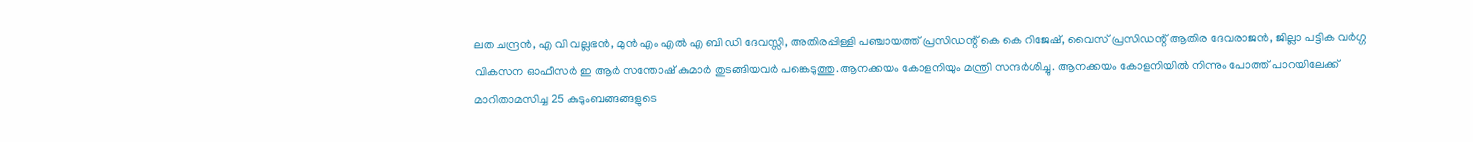ലത ചന്ദ്രന്‍, എ വി വല്ലഭന്‍, മുന്‍ എം എല്‍ എ ബി ഡി ദേവസ്സി, അതിരപ്പിള്ളി പഞ്ചായത്ത് പ്രസിഡന്റ് കെ കെ റിജേഷ്, വൈസ് പ്രസിഡന്റ് ആതിര ദേവരാജന്‍, ജില്ലാ പട്ടിക വര്‍ഗ്ഗ വികസന ഓഫീസര്‍ ഇ ആര്‍ സന്തോഷ് കുമാര്‍ തുടങ്ങിയവര്‍ പങ്കെടുത്തു.ആനക്കയം കോളനിയും മന്ത്രി സന്ദര്‍ശിച്ചു. ആനക്കയം കോളനിയില്‍ നിന്നും പോത്ത് പാറയിലേക്ക് മാറിതാമസിച്ച 25 കുടുംബങ്ങങ്ങളുടെ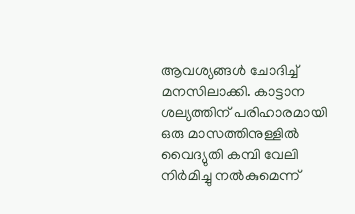ആവശ്യങ്ങള്‍ ചോദിച്ച് മനസിലാക്കി. കാട്ടാന ശല്യത്തിന് പരിഹാരമായി ഒരു മാസത്തിനുള്ളില്‍ വൈദ്യുതി കമ്പി വേലി നിര്‍മിച്ചു നല്‍കുമെന്ന്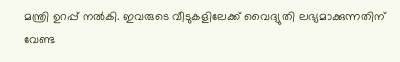മന്ത്രി ഉറപ്പ് നല്‍കി. ഇവരുടെ വീടുകളിലേക്ക് വൈദ്യുതി ലഭ്യമാക്കുന്നതിന് വേണ്ട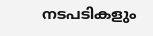നടപടികളും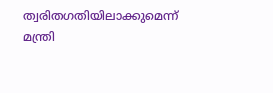ത്വരിതഗതിയിലാക്കുമെന്ന് മന്ത്രി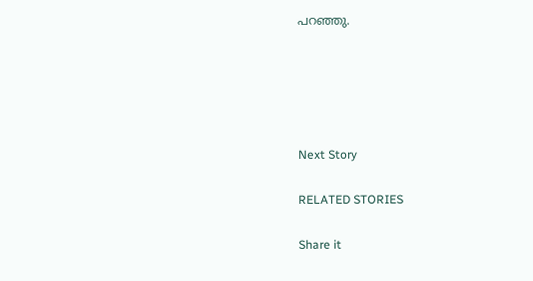പറഞ്ഞു.





Next Story

RELATED STORIES

Share it